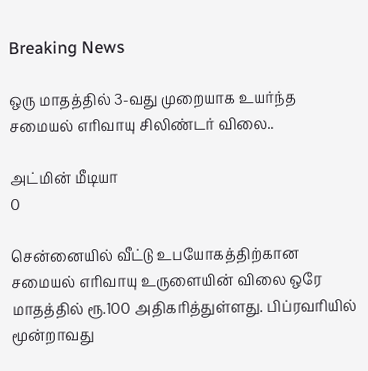Breaking News

ஒரு மாதத்தில் 3-வது முறையாக உயர்ந்த சமையல் எரிவாயு சிலிண்டர் விலை..

அட்மின் மீடியா
0

சென்னையில் வீட்டு உபயோகத்திற்கான சமையல் எரிவாயு உருளையின் விலை ஒரே மாதத்தில் ரூ.100 அதிகரித்துள்ளது. பிப்ரவரியில் மூன்றாவது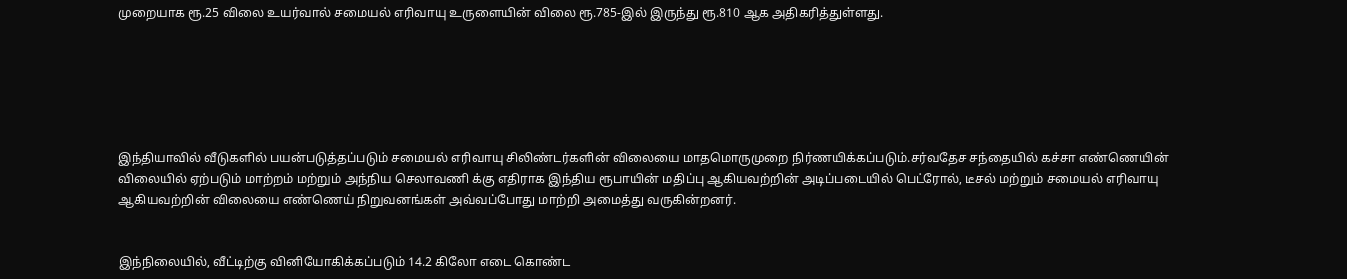முறையாக ரூ.25 விலை உயர்வால் சமையல் எரிவாயு உருளையின் விலை ரூ.785-இல் இருந்து ரூ.810 ஆக அதிகரித்துள்ளது.






இந்தியாவில் வீடுகளில் பயன்படுத்தப்படும் சமையல் எரிவாயு சிலிண்டர்களின் விலையை மாதமொருமுறை நிர்ணயிக்கப்படும்.சர்வதேச சந்தையில் கச்சா எண்ணெயின் விலையில் ஏற்படும் மாற்றம் மற்றும் அந்நிய செலாவணி க்கு எதிராக இந்திய ரூபாயின் மதிப்பு ஆகியவற்றின் அடிப்படையில் பெட்ரோல், டீசல் மற்றும் சமையல் எரிவாயு ஆகியவற்றின் விலையை எண்ணெய் நிறுவனங்கள் அவ்வப்போது மாற்றி அமைத்து வருகின்றனர்.


இந்நிலையில், வீட்டிற்கு வினியோகிக்கப்படும் 14.2 கிலோ எடை கொண்ட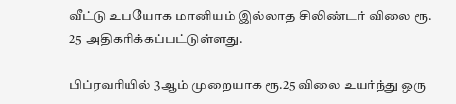வீட்டு உபயோக மானியம் இல்லாத சிலிண்டர் விலை ரூ. 25 அதிகரிக்கப்பட்டுள்ளது.

பிப்ரவரியில் 3ஆம் முறையாக ரூ.25 விலை உயர்ந்து ஒரு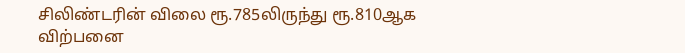சிலிண்டரின் விலை ரூ.785லிருந்து ரூ.810ஆக விற்பனை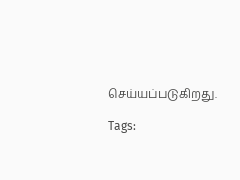செய்யப்படுகிறது.

Tags: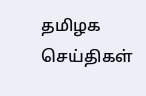தமிழக செய்திகள்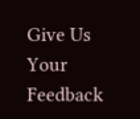Give Us Your Feedback